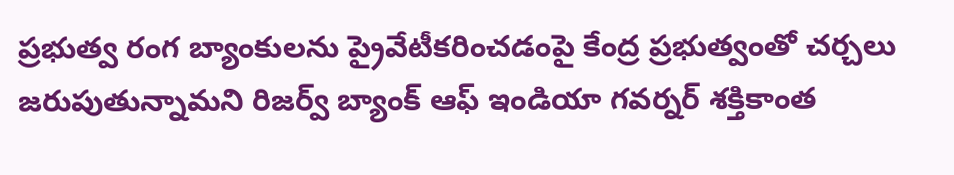ప్రభుత్వ రంగ బ్యాంకులను ప్రైవేటీకరించడంపై కేంద్ర ప్రభుత్వంతో చర్చలు జరుపుతున్నామని రిజర్వ్ బ్యాంక్ ఆఫ్ ఇండియా గవర్నర్ శక్తికాంత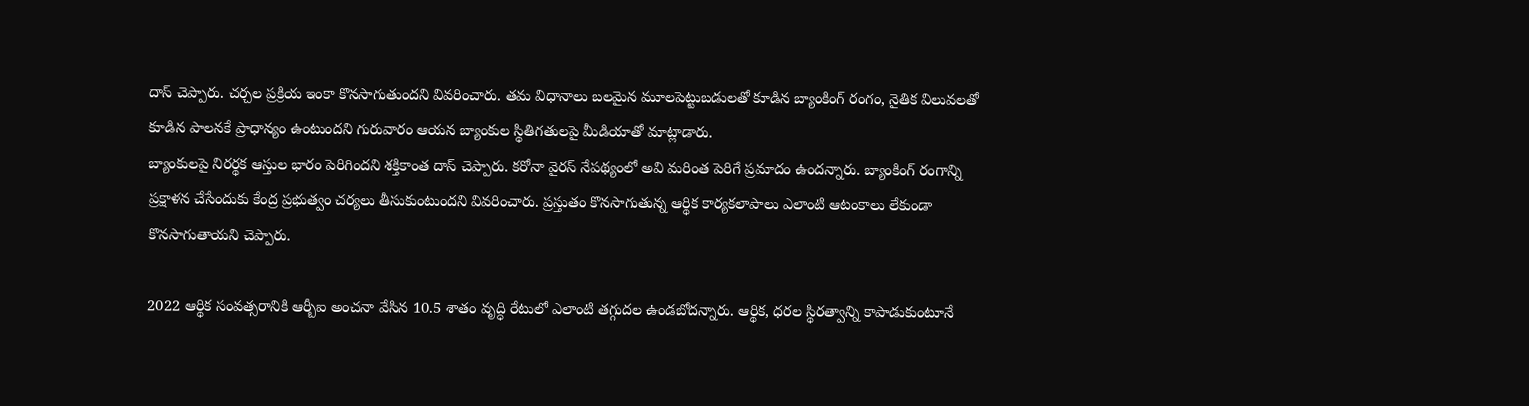దాస్ చెప్పారు. చర్చల ప్రక్రియ ఇంకా కొనసాగుతుందని వివరించారు. తమ విధానాలు బలమైన మూలపెట్టుబడులతో కూడిన బ్యాంకింగ్ రంగం, నైతిక విలువలతో కూడిన పాలనకే ప్రాధాన్యం ఉంటుందని గురువారం ఆయన బ్యాంకుల స్థితిగతులపై మీడియాతో మాట్లాడారు.
బ్యాంకులపై నిరర్థక ఆస్తుల భారం పెరిగిందని శక్తికాంత దాస్ చెప్పారు. కరోనా వైరస్ నేపథ్యంలో అవి మరింత పెరిగే ప్రమాదం ఉందన్నారు. బ్యాంకింగ్ రంగాన్ని ప్రక్షాళన చేసేందుకు కేంద్ర ప్రభుత్వం చర్యలు తీసుకుంటుందని వివరించారు. ప్రస్తుతం కొనసాగుతున్న ఆర్థిక కార్యకలాపాలు ఎలాంటి ఆటంకాలు లేకుండా కొనసాగుతాయని చెప్పారు.

2022 ఆర్థిక సంవత్సరానికి ఆర్బీఐ అంచనా వేసిన 10.5 శాతం వృద్ధి రేటులో ఎలాంటి తగ్గుదల ఉండబోదన్నారు. ఆర్థిక, ధరల స్థిరత్వాన్ని కాపాడుకుంటూనే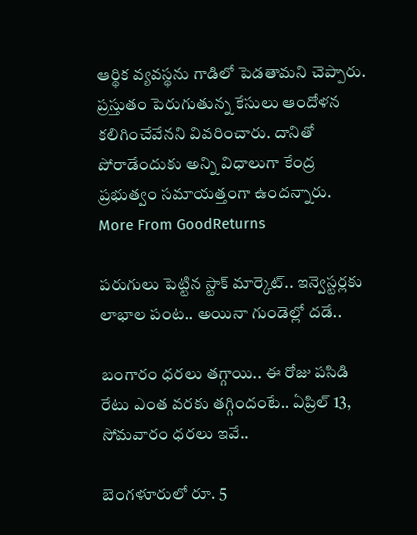ఆర్థిక వ్యవస్థను గాడిలో పెడతామని చెప్పారు. ప్రస్తుతం పెరుగుతున్న కేసులు ఆందోళన కలిగించేవేనని వివరించారు. దానితో పోరాడేందుకు అన్ని విధాలుగా కేంద్ర ప్రభుత్వం సమాయత్తంగా ఉందన్నారు.
More From GoodReturns

పరుగులు పెట్టిన స్టాక్ మార్కెట్.. ఇన్వెస్టర్లకు లాభాల పంట.. అయినా గుండెల్లో దడే..

బంగారం ధరలు తగ్గాయి.. ఈ రోజు పసిడి రేటు ఎంత వరకు తగ్గిందంటే.. ఏప్రిల్ 13, సోమవారం ధరలు ఇవే..

బెంగళూరులో రూ. 5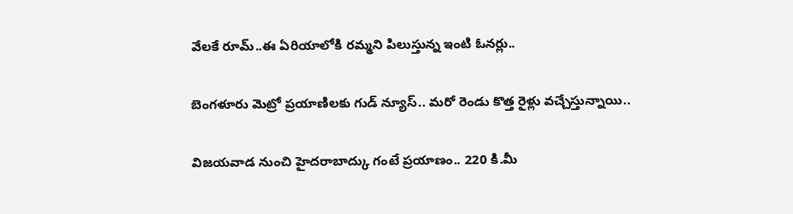వేలకే రూమ్..ఈ ఏరియాలోకి రమ్మని పిలుస్తున్న ఇంటి ఓనర్లు..

బెంగళూరు మెట్రో ప్రయాణిలకు గుడ్ న్యూస్.. మరో రెండు కొత్త రైళ్లు వచ్చేస్తున్నాయి..

విజయవాడ నుంచి హైదరాబాద్కు గంటే ప్రయాణం.. 220 కి.మీ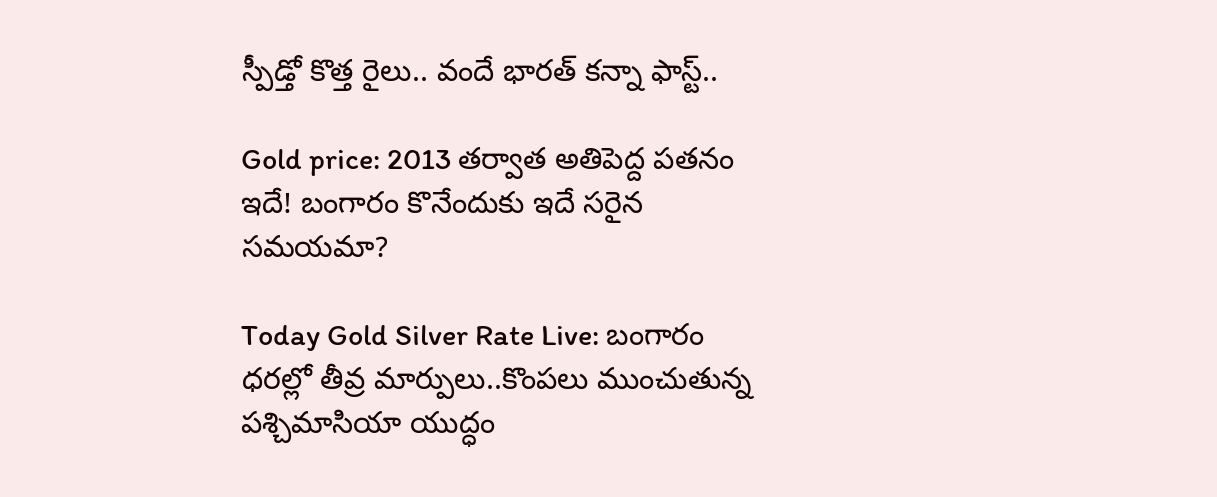స్పీడ్తో కొత్త రైలు.. వందే భారత్ కన్నా ఫాస్ట్..

Gold price: 2013 తర్వాత అతిపెద్ద పతనం ఇదే! బంగారం కొనేందుకు ఇదే సరైన సమయమా?

Today Gold Silver Rate Live: బంగారం ధరల్లో తీవ్ర మార్పులు..కొంపలు ముంచుతున్న పశ్చిమాసియా యుద్ధం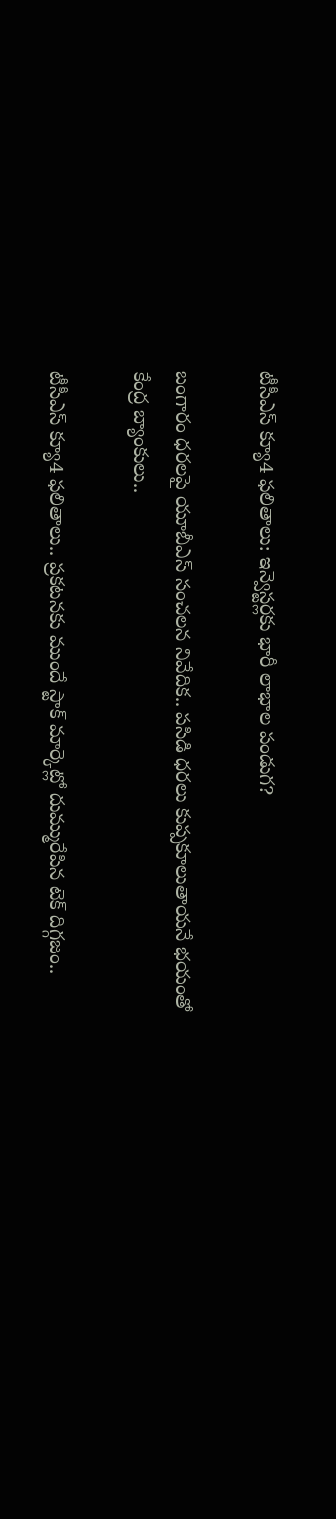టీసీఎస్ క్యూ4 ఫలితాలు: ఇన్వెస్టర్లకు భారీ లాభాల పండుగ?

బంగారం ధరలపై యూబీఎస్ సంచలన నివేదిక.. పసిడి ధరలు కుప్పకూలుతాయనే భయంతో కేంద్ర బ్యాంకులు..

టీసీఎస్ క్యూ4 ఫలితాలు.. ప్రకటనకు ముందే స్టాక్ మార్కెట్లో దుమ్మురేపిన టెక్ దిగ్గజం..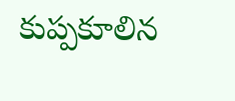కుప్పకూలిన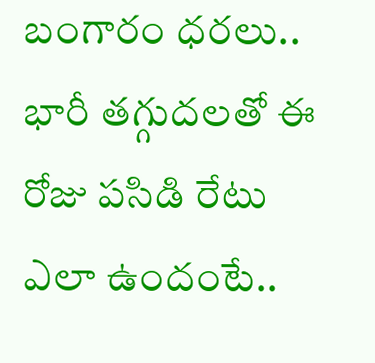బంగారం ధరలు.. భారీ తగ్గుదలతో ఈ రోజు పసిడి రేటు ఎలా ఉందంటే..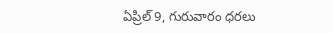ఏప్రిల్ 9, గురువారం ధరలు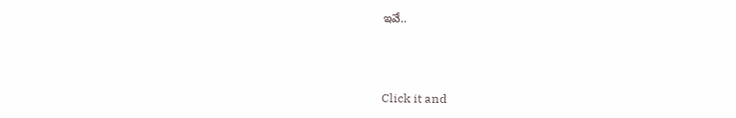ఇవే..



Click it and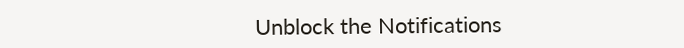Unblock the Notifications